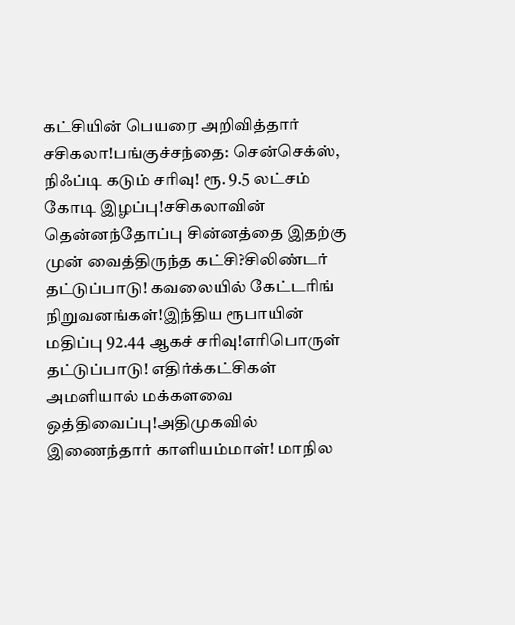கட்சியின் பெயரை அறிவித்தார் சசிகலா!பங்குச்சந்தை: சென்செக்ஸ், நிஃப்டி கடும் சரிவு! ரூ. 9.5 லட்சம் கோடி இழப்பு!சசிகலாவின் தென்னந்தோப்பு சின்னத்தை இதற்கு முன் வைத்திருந்த கட்சி?சிலிண்டர் தட்டுப்பாடு! கவலையில் கேட்டரிங் நிறுவனங்கள்!இந்திய ரூபாயின் மதிப்பு 92.44 ஆகச் சரிவு!எரிபொருள் தட்டுப்பாடு! எதிர்க்கட்சிகள் அமளியால் மக்களவை ஒத்திவைப்பு!அதிமுகவில் இணைந்தார் காளியம்மாள்! மாநில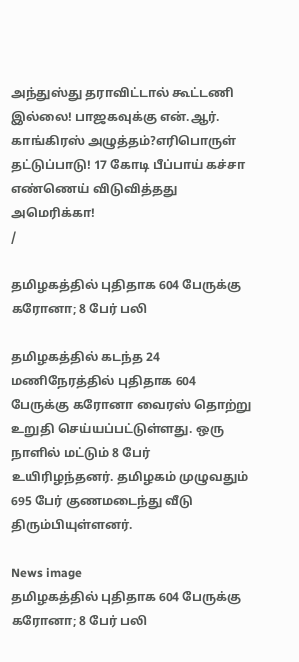அந்துஸ்து தராவிட்டால் கூட்டணி இல்லை! பாஜகவுக்கு என்.ஆர். காங்கிரஸ் அழுத்தம்?எரிபொருள் தட்டுப்பாடு! 17 கோடி பீப்பாய் கச்சா எண்ணெய் விடுவித்தது அமெரிக்கா!
/

தமிழகத்தில் புதிதாக 604 பேருக்கு கரோனா; 8 பேர் பலி

தமிழகத்தில் கடந்த 24 மணிநேரத்தில் புதிதாக 604 பேருக்கு கரோனா வைரஸ் தொற்று உறுதி செய்யப்பட்டுள்ளது. ஒரு நாளில் மட்டும் 8 பேர் உயிரிழந்தனர். தமிழகம் முழுவதும் 695 பேர் குணமடைந்து வீடு திரும்பியுள்ளனர்.

News image
தமிழகத்தில் புதிதாக 604 பேருக்கு கரோனா; 8 பேர் பலி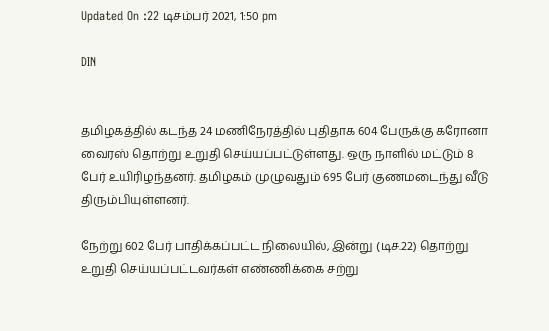Updated On :22 டிசம்பர் 2021, 1:50 pm

DIN


தமிழகத்தில் கடந்த 24 மணிநேரத்தில் புதிதாக 604 பேருக்கு கரோனா வைரஸ் தொற்று உறுதி செய்யப்பட்டுள்ளது. ஒரு நாளில் மட்டும் 8 பேர் உயிரிழந்தனர். தமிழகம் முழுவதும் 695 பேர் குணமடைந்து வீடு திரும்பியுள்ளனர்.

நேற்று 602 பேர் பாதிக்கப்பட்ட நிலையில், இன்று (டிச.22) தொற்று உறுதி செய்யப்பட்டவர்கள் எண்ணிக்கை சற்று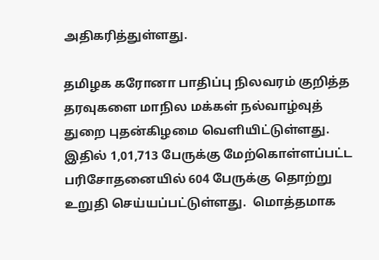அதிகரித்துள்ளது.

தமிழக கரோனா பாதிப்பு நிலவரம் குறித்த தரவுகளை மாநில மக்கள் நல்வாழ்வுத் துறை புதன்கிழமை வெளியிட்டுள்ளது. இதில் 1,01,713 பேருக்கு மேற்கொள்ளப்பட்ட பரிசோதனையில் 604 பேருக்கு தொற்று உறுதி செய்யப்பட்டுள்ளது.  மொத்தமாக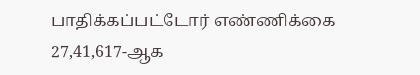பாதிக்கப்பட்டோர் எண்ணிக்கை 27,41,617-ஆக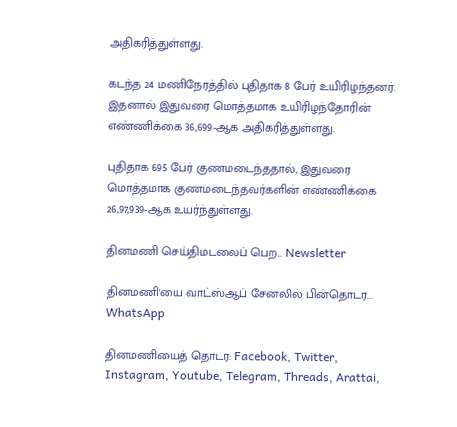அதிகரித்துள்ளது.

கடந்த 24 மணிநேரத்தில் புதிதாக 8 பேர் உயிரிழந்தனர். இதனால் இதுவரை மொத்தமாக உயிரிழந்தோரின் எண்ணிக்கை 36,699-ஆக அதிகரித்துள்ளது.

புதிதாக 695 பேர் குணமடைந்ததால், இதுவரை மொத்தமாக குணமடைந்தவர்களின் எண்ணிக்கை 26,97,939-ஆக உயர்ந்துள்ளது.

தினமணி செய்திமடலைப் பெற... Newsletter

தினமணி'யை வாட்ஸ்ஆப் சேனலில் பின்தொடர... WhatsApp

தினமணியைத் தொடர: Facebook, Twitter, Instagram, Youtube, Telegram, Threads, Arattai,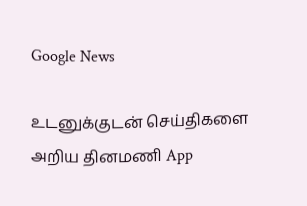Google News

உடனுக்குடன் செய்திகளை அறிய தினமணி App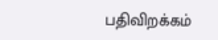பதிவிறக்கம்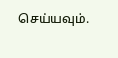செய்யவும்.